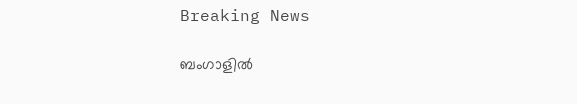Breaking News

ബംഗാളില്‍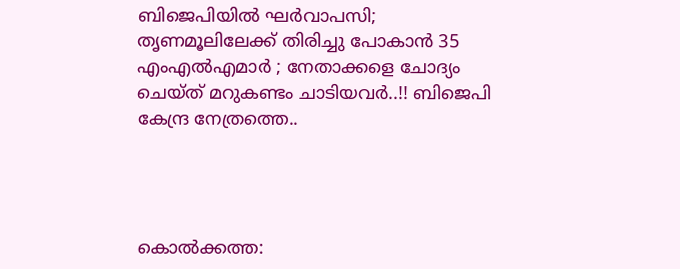ബിജെപിയില്‍ ഘര്‍വാപസി; തൃണമൂലിലേക്ക് തിരിച്ചു പോകാന്‍ 35 എംഎല്‍എമാര്‍ ; നേതാക്കളെ ചോദ്യം ചെയ്ത് മറുകണ്ടം ചാടിയവർ..!! ബിജെപി കേന്ദ്ര നേത്രത്തെ..




കൊല്‍ക്കത്ത: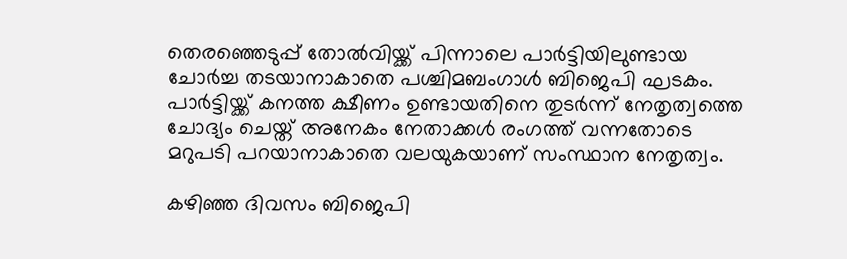തെരഞ്ഞെടുപ്പ് തോല്‍വിയ്ക്ക് പിന്നാലെ പാര്‍ട്ടിയിലുണ്ടായ ചോര്‍ച്ച തടയാനാകാതെ പശ്ചിമബംഗാള്‍ ബിജെപി ഘടകം. പാര്‍ട്ടിയ്ക്ക് കനത്ത ക്ഷീണം ഉണ്ടായതിനെ തുടര്‍ന്ന് നേതൃത്വത്തെ ചോദ്യം ചെയ്ത് അനേകം നേതാക്കള്‍ രംഗത്ത് വന്നതോടെ മറുപടി പറയാനാകാതെ വലയുകയാണ് സംസ്ഥാന നേതൃത്വം.

കഴിഞ്ഞ ദിവസം ബിജെപി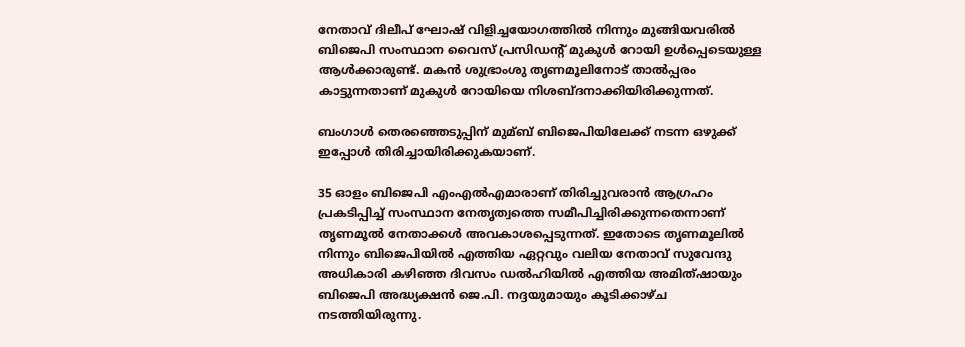നേതാവ് ദിലീപ് ഘോഷ് വിളിച്ചയോഗത്തില്‍ നിന്നും മുങ്ങിയവരില്‍ ബിജെപി സംസ്ഥാന വൈസ് പ്രസിഡന്റ് മുകുള്‍ റോയി ഉള്‍പ്പെടെയുള്ള ആള്‍ക്കാരുണ്ട്. മകന്‍ ശുഭ്രാംശു തൃണമൂലിനോട് താല്‍പ്പരം കാട്ടുന്നതാണ് മുകുള്‍ റോയിയെ നിശബ്ദനാക്കിയിരിക്കുന്നത്.

ബംഗാള്‍ തെരഞ്ഞെടുപ്പിന് മുമ്ബ് ബിജെപിയിലേക്ക് നടന്ന ഒഴുക്ക് ഇപ്പോള്‍ തിരിച്ചായിരിക്കുകയാണ്.

35 ഓളം ബിജെപി എംഎല്‍എമാരാണ് തിരിച്ചുവരാന്‍ ആഗ്രഹം പ്രകടിപ്പിച്ച്‌ സംസ്ഥാന നേതൃത്വത്തെ സമീപിച്ചിരിക്കുന്നതെന്നാണ് തൃണമൂല്‍ നേതാക്കള്‍ അവകാശപ്പെടുന്നത്. ഇതോടെ തൃണമൂലില്‍ നിന്നും ബിജെപിയില്‍ എത്തിയ ഏറ്റവും വലിയ നേതാവ് സുവേന്ദു അധികാരി കഴിഞ്ഞ ദിവസം ഡല്‍ഹിയില്‍ എത്തിയ അമിത്ഷായും ബിജെപി അദ്ധ്യക്ഷന്‍ ജെ.പി. നദ്ദയുമായും കൂടിക്കാഴ്ച നടത്തിയിരുന്നു.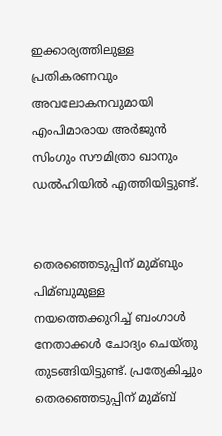ഇക്കാര്യത്തിലുള്ള പ്രതികരണവും അവലോകനവുമായി എംപിമാരായ അര്‍ജുന്‍ സിംഗും സൗമിത്രാ ഖാനും ഡല്‍ഹിയില്‍ എത്തിയിട്ടുണ്ട്.


തെരഞ്ഞെടുപ്പിന് മുമ്ബും പിമ്ബുമുള്ള നയത്തെക്കുറിച്ച്‌ ബംഗാള്‍ നേതാക്കള്‍ ചോദ്യം ചെയ്തു തുടങ്ങിയിട്ടുണ്ട്. പ്രത്യേകിച്ചും തെരഞ്ഞെടുപ്പിന് മുമ്ബ്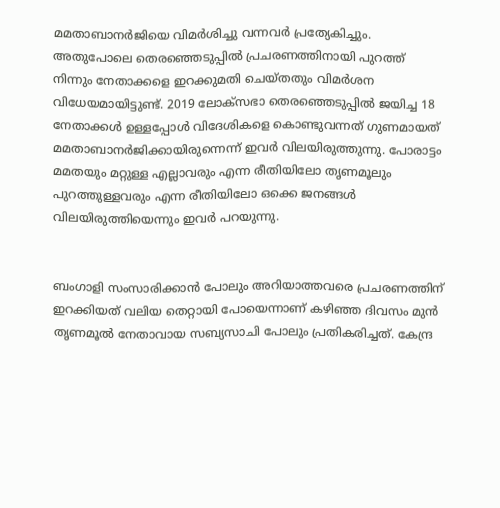മമതാബാനര്‍ജിയെ വിമര്‍ശിച്ചു വന്നവര്‍ പ്രത്യേകിച്ചും. അതുപോലെ തെരഞ്ഞെടുപ്പില്‍ പ്രചരണത്തിനായി പുറത്ത് നിന്നും നേതാക്കളെ ഇറക്കുമതി ചെയ്തതും വിമര്‍ശന വിധേയമായിട്ടുണ്ട്. 2019 ലോക്‌സഭാ തെരഞ്ഞെടുപ്പില്‍ ജയിച്ച 18 നേതാക്കള്‍ ഉള്ളപ്പോള്‍ വിദേശികളെ കൊണ്ടുവന്നത് ഗുണമായത് മമതാബാനര്‍ജിക്കായിരുന്നെന്ന് ഇവര്‍ വിലയിരുത്തുന്നു. പോരാട്ടം മമതയും മറ്റുള്ള എല്ലാവരും എന്ന രീതിയിലോ തൃണമൂലും പുറത്തുള്ളവരും എന്ന രീതിയിലോ ഒക്കെ ജനങ്ങള്‍ വിലയിരുത്തിയെന്നും ഇവര്‍ പറയുന്നു.


ബംഗാളി സംസാരിക്കാന്‍ പോലും അറിയാത്തവരെ പ്രചരണത്തിന് ഇറക്കിയത് വലിയ തെറ്റായി പോയെന്നാണ് കഴിഞ്ഞ ദിവസം മുന്‍ തൃണമൂല്‍ നേതാവായ സബ്യസാചി പോലും പ്രതികരിച്ചത്. കേന്ദ്ര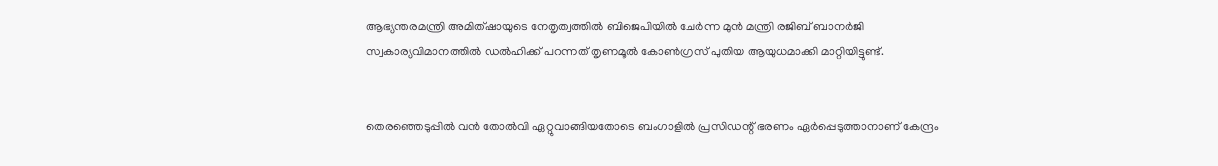ആഭ്യന്തരമന്ത്രി അമിത്ഷായുടെ നേതൃത്വത്തില്‍ ബിജെപിയില്‍ ചേര്‍ന്ന മുന്‍ മന്ത്രി രജിബ് ബാനര്‍ജി സ്വകാര്യവിമാനത്തില്‍ ഡല്‍ഹിക്ക് പറന്നത് തൃണമൂല്‍ കോണ്‍ഗ്രസ് പുതിയ ആയുധമാക്കി മാറ്റിയിട്ടുണ്ട്.


തെരഞ്ഞെടുപ്പില്‍ വന്‍ തോല്‍വി ഏറ്റുവാങ്ങിയതോടെ ബംഗാളില്‍ പ്രസിഡന്റ് ഭരണം ഏര്‍പ്പെടുത്താനാണ് കേന്ദ്രം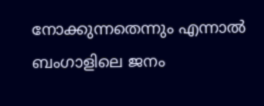നോക്കുന്നതെന്നും എന്നാല്‍ ബംഗാളിലെ ജനം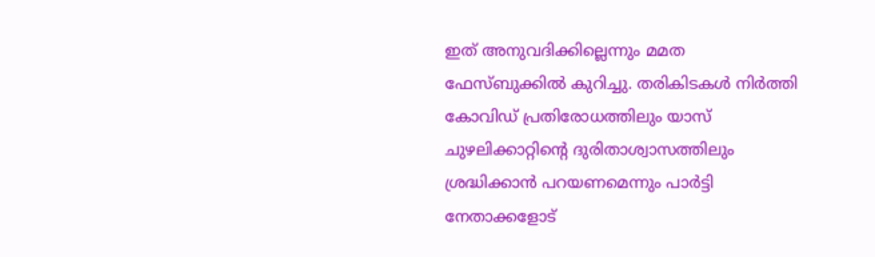ഇത് അനുവദിക്കില്ലെന്നും മമത ഫേസ്ബുക്കില്‍ കുറിച്ചു. തരികിടകള്‍ നിര്‍ത്തി കോവിഡ് പ്രതിരോധത്തിലും യാസ് ചുഴലിക്കാറ്റിന്റെ ദുരിതാശ്വാസത്തിലും ശ്രദ്ധിക്കാന്‍ പറയണമെന്നും പാര്‍ട്ടി നേതാക്കളോട്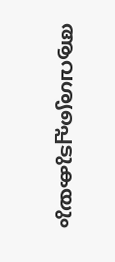ആവശ്യപ്പെടുകയും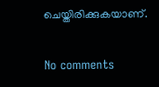ചെയ്തിരിക്കുകയാണ്.

No comments